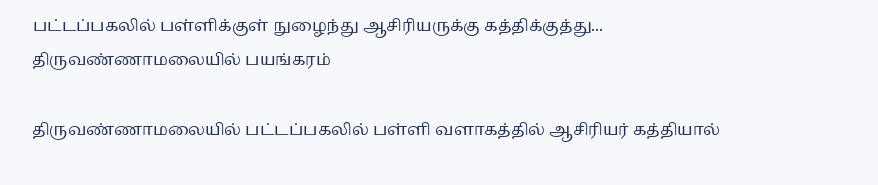பட்டப்பகலில் பள்ளிக்குள் நுழைந்து ஆசிரியருக்கு கத்திக்குத்து... திருவண்ணாமலையில் பயங்கரம்

திருவண்ணாமலையில் பட்டப்பகலில் பள்ளி வளாகத்தில் ஆசிரியர் கத்தியால்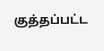குத்தப்பட்ட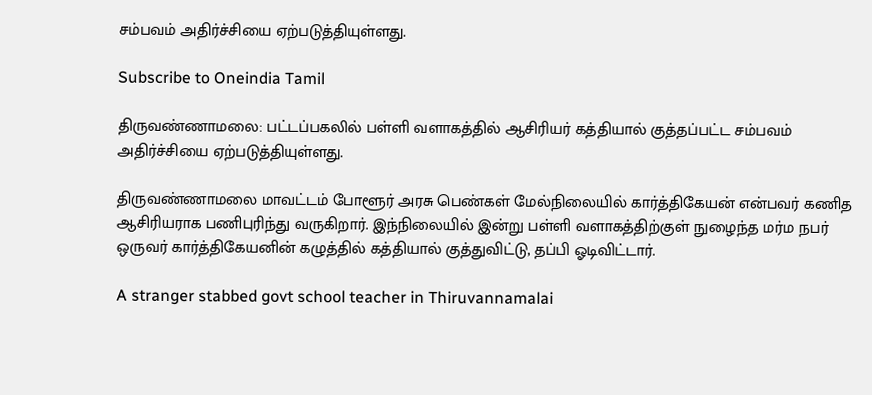சம்பவம் அதிர்ச்சியை ஏற்படுத்தியுள்ளது.

Subscribe to Oneindia Tamil

திருவண்ணாமலை: பட்டப்பகலில் பள்ளி வளாகத்தில் ஆசிரியர் கத்தியால் குத்தப்பட்ட சம்பவம் அதிர்ச்சியை ஏற்படுத்தியுள்ளது.

திருவண்ணாமலை மாவட்டம் போளூர் அரசு பெண்கள் மேல்நிலையில் கார்த்திகேயன் என்பவர் கணித ஆசிரியராக பணிபுரிந்து வருகிறார். இந்நிலையில் இன்று பள்ளி வளாகத்திற்குள் நுழைந்த மர்ம நபர் ஒருவர் கார்த்திகேயனின் கழுத்தில் கத்தியால் குத்துவிட்டு, தப்பி ஓடிவிட்டார்.

A stranger stabbed govt school teacher in Thiruvannamalai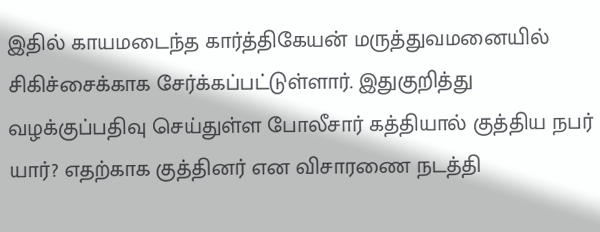இதில் காயமடைந்த கார்த்திகேயன் மருத்துவமனையில் சிகிச்சைக்காக சேர்க்கப்பட்டுள்ளார். இதுகுறித்து வழக்குப்பதிவு செய்துள்ள போலீசார் கத்தியால் குத்திய நபர் யார்? எதற்காக குத்தினர் என விசாரணை நடத்தி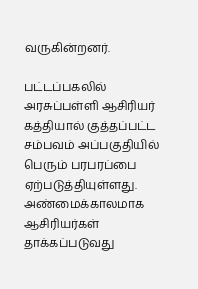வருகின்றனர்.

பட்டப்பகலில் அரசுப்பள்ளி ஆசிரியர் கத்தியால் குத்தப்பட்ட சம்பவம் அப்பகுதியில் பெரும் பரபரப்பை ஏற்படுத்தியுள்ளது. அண்மைக்காலமாக ஆசிரியர்கள் தாக்கப்படுவது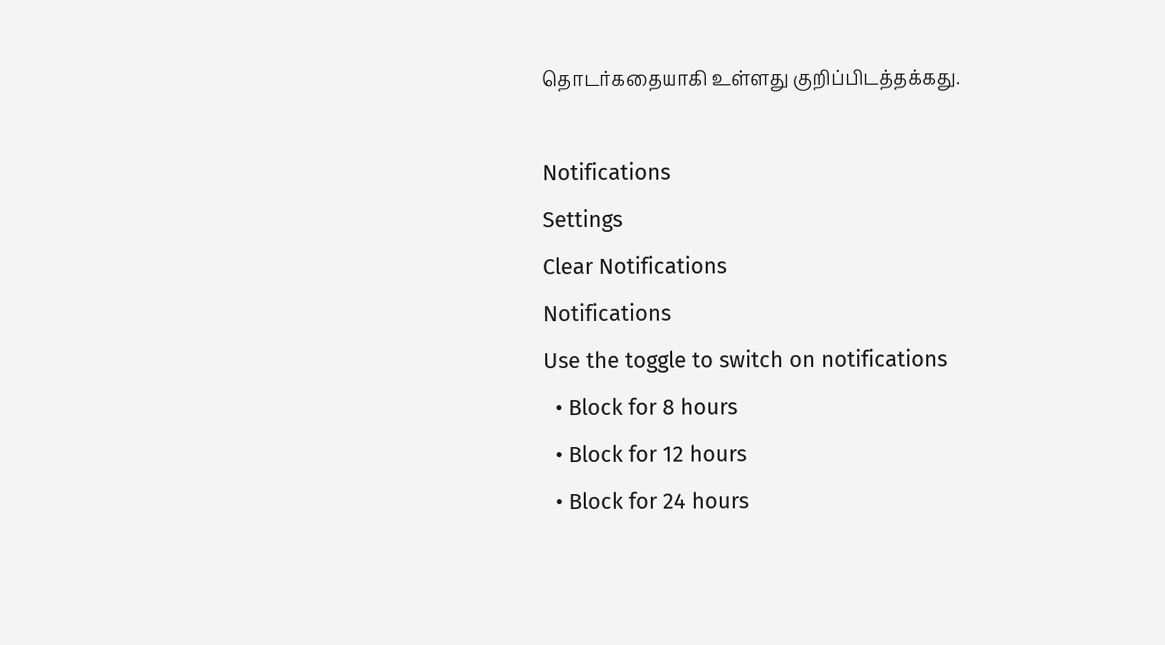தொடர்கதையாகி உள்ளது குறிப்பிடத்தக்கது.

Notifications
Settings
Clear Notifications
Notifications
Use the toggle to switch on notifications
  • Block for 8 hours
  • Block for 12 hours
  • Block for 24 hours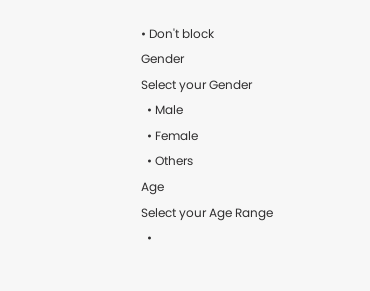• Don't block
Gender
Select your Gender
  • Male
  • Female
  • Others
Age
Select your Age Range
  •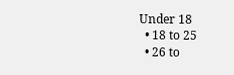Under 18
  • 18 to 25
  • 26 to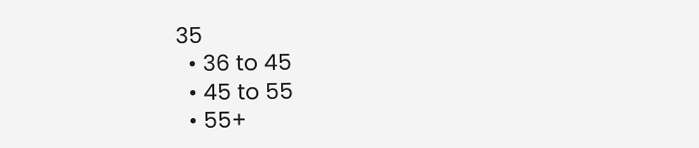35
  • 36 to 45
  • 45 to 55
  • 55+